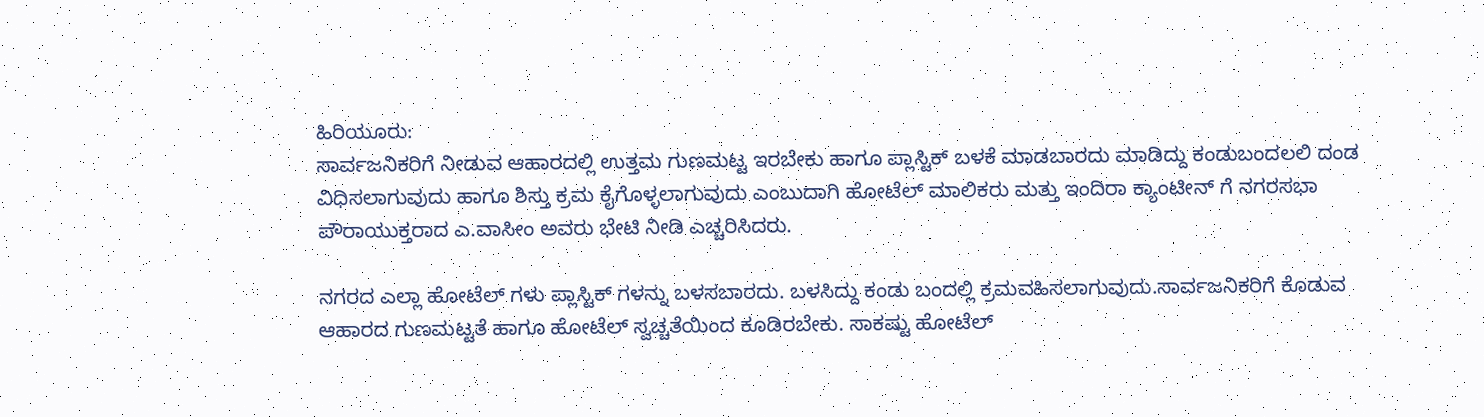ಹಿರಿಯೂರು:
ಸಾರ್ವಜನಿಕರಿಗೆ ನೀಡುವ ಆಹಾರದಲ್ಲಿ ಉತ್ತಮ ಗುಣಮಟ್ಟ ಇರಬೇಕು ಹಾಗೂ ಪ್ಲಾಸ್ಟಿಕ್ ಬಳಕೆ ಮಾಡಬಾರದು ಮಾಡಿದ್ದು ಕಂಡುಬಂದಲಲಿ ದಂಡ ವಿಧಿಸಲಾಗುವುದು ಹಾಗೂ ಶಿಸ್ತು ಕ್ರಮ ಕೈಗೊಳ್ಳಲಾಗುವುದು ಎಂಬುದಾಗಿ ಹೋಟೆಲ್ ಮಾಲಿಕರು ಮತ್ತು ಇಂದಿರಾ ಕ್ಯಾಂಟೀನ್ ಗೆ ನಗರಸಭಾ ಪೌರಾಯುಕ್ತರಾದ ಎ.ವಾಸೀಂ ಅವರು ಭೇಟಿ ನೀಡಿ ಎಚ್ಚರಿಸಿದರು.

ನಗರದ ಎಲ್ಲಾ ಹೋಟೆಲ್ ಗಳು ಪ್ಲಾಸ್ಟಿಕ್ ಗಳನ್ನು ಬಳಸಬಾರದು. ಬಳಸಿದ್ದು ಕಂಡು ಬಂದಲ್ಲಿ ಕ್ರಮವಹಿಸಲಾಗುವುದು.ಸಾರ್ವಜನಿಕರಿಗೆ ಕೊಡುವ ಆಹಾರದ ಗುಣಮಟ್ಟತೆ ಹಾಗೂ ಹೋಟೆಲ್ ಸ್ವಚ್ಚತೆಯಿಂದ ಕೂಡಿರಬೇಕು. ಸಾಕಷ್ಟು ಹೋಟೆಲ್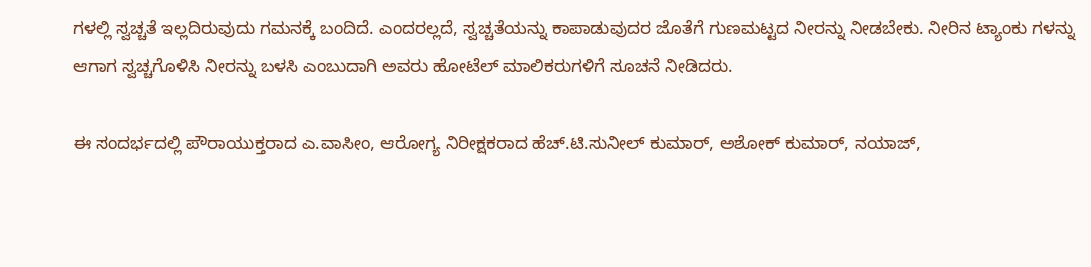ಗಳಲ್ಲಿ ಸ್ವಚ್ಚತೆ ಇಲ್ಲದಿರುವುದು ಗಮನಕ್ಕೆ ಬಂದಿದೆ. ಎಂದರಲ್ಲದೆ, ಸ್ವಚ್ಚತೆಯನ್ನು ಕಾಪಾಡುವುದರ ಜೊತೆಗೆ ಗುಣಮಟ್ಟದ ನೀರನ್ನು ನೀಡಬೇಕು. ನೀರಿನ ಟ್ಯಾಂಕು ಗಳನ್ನು ಆಗಾಗ ಸ್ವಚ್ಚಗೊಳಿಸಿ ನೀರನ್ನು ಬಳಸಿ ಎಂಬುದಾಗಿ ಅವರು ಹೋಟೆಲ್ ಮಾಲಿಕರುಗಳಿಗೆ ಸೂಚನೆ ನೀಡಿದರು.

ಈ ಸಂದರ್ಭದಲ್ಲಿ ಪೌರಾಯುಕ್ತರಾದ ಎ.ವಾಸೀಂ, ಆರೋಗ್ಯ ನಿರೀಕ್ಷಕರಾದ ಹೆಚ್.ಟಿ.ಸುನೀಲ್ ಕುಮಾರ್, ಅಶೋಕ್ ಕುಮಾರ್, ನಯಾಜ್,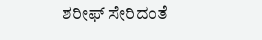ಶರೀಫ್ ಸೇರಿದಂತೆ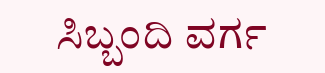ಸಿಬ್ಬಂದಿ ವರ್ಗ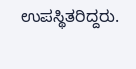ಉಪಸ್ಥಿತರಿದ್ದರು.